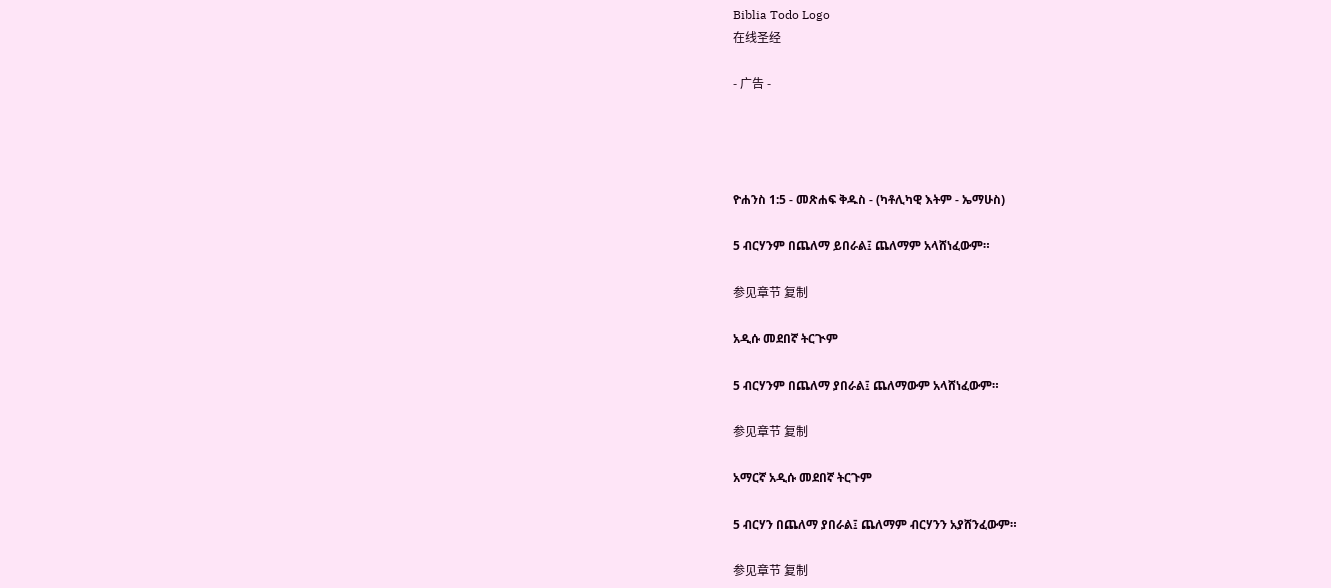Biblia Todo Logo
在线圣经

- 广告 -




ዮሐንስ 1:5 - መጽሐፍ ቅዱስ - (ካቶሊካዊ እትም - ኤማሁስ)

5 ብርሃንም በጨለማ ይበራል፤ ጨለማም አላሸነፈውም።

参见章节 复制

አዲሱ መደበኛ ትርጒም

5 ብርሃንም በጨለማ ያበራል፤ ጨለማውም አላሸነፈውም።

参见章节 复制

አማርኛ አዲሱ መደበኛ ትርጉም

5 ብርሃን በጨለማ ያበራል፤ ጨለማም ብርሃንን አያሸንፈውም።

参见章节 复制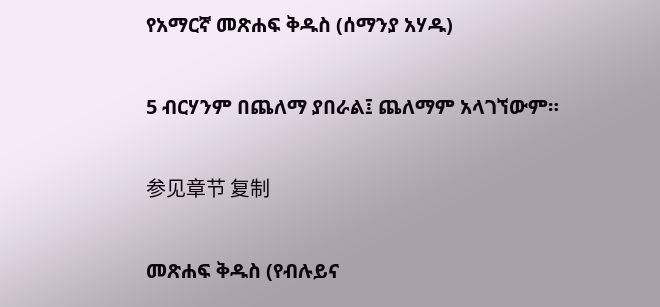የአማርኛ መጽሐፍ ቅዱስ (ሰማንያ አሃዱ)

5 ብርሃንም በጨለማ ያበራል፤ ጨለማም አላገኘውም።

参见章节 复制

መጽሐፍ ቅዱስ (የብሉይና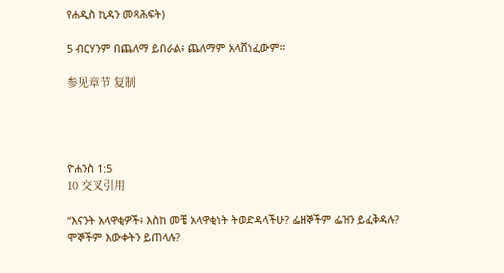የሐዲስ ኪዳን መጻሕፍት)

5 ብርሃንም በጨለማ ይበራል፥ ጨለማም አላሸነፈውም።

参见章节 复制




ዮሐንስ 1:5
10 交叉引用

“እናንት አላዋቂዎች፥ እስከ መቼ አላዋቂነት ትወድዳላችሁ? ፌዘኞችም ፌዝን ይፈቅዳሉ? ሞኞችም እውቀትን ይጠላሉ?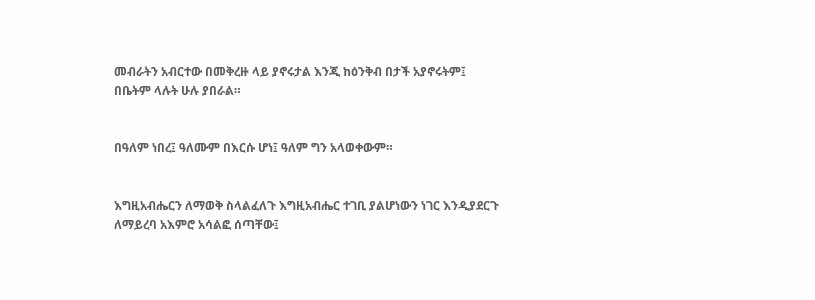መብራትን አብርተው በመቅረዙ ላይ ያኖሩታል እንጂ ከዕንቅብ በታች አያኖሩትም፤ በቤትም ላሉት ሁሉ ያበራል።


በዓለም ነበረ፤ ዓለሙም በእርሱ ሆነ፤ ዓለም ግን አላወቀውም።


እግዚአብሔርን ለማወቅ ስላልፈለጉ እግዚአብሔር ተገቢ ያልሆነውን ነገር እንዲያደርጉ ለማይረባ አእምሮ አሳልፎ ሰጣቸው፤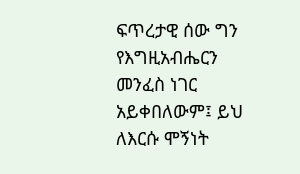ፍጥረታዊ ሰው ግን የእግዚአብሔርን መንፈስ ነገር አይቀበለውም፤ ይህ ለእርሱ ሞኝነት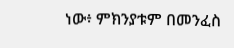ነው፥ ምክንያቱም በመንፈስ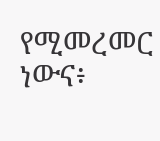የሚመረመር ነውና፥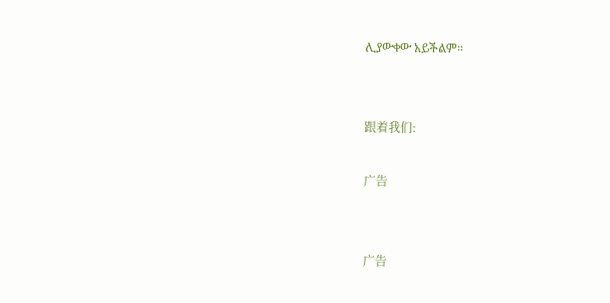ሊያውቀው አይችልም።


跟着我们:

广告


广告